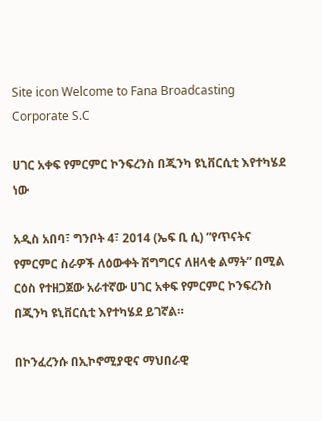Site icon Welcome to Fana Broadcasting Corporate S.C

ሀገር አቀፍ የምርምር ኮንፍረንስ በጂንካ ዩኒቨርሲቲ እየተካሄደ ነው

አዲስ አበባ፣ ግንቦት 4፣ 2014 (ኤፍ ቢ ሲ) ”የጥናትና የምርምር ስራዎች ለዕውቀት ሽግግርና ለዘላቂ ልማት” በሚል ርዕስ የተዘጋጀው አራተኛው ሀገር አቀፍ የምርምር ኮንፍረንስ በጂንካ ዩኒቨርሲቲ እየተካሄደ ይገኛል።

በኮንፈረንሱ በኢኮኖሚያዊና ማህበራዊ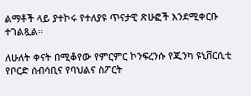ልማቶች ላይ ያተኮሩ የተለያዩ ጥናታዊ ጽሁፎች እንደሚቀርቡ ተገልጿል።

ለሁለት ቀናት በሚቆየው የምርምር ኮንፍረንሱ የጂንካ ዩኒቨርሲቲ የቦርድ ሰብሳቢና የባህልና ስፖርት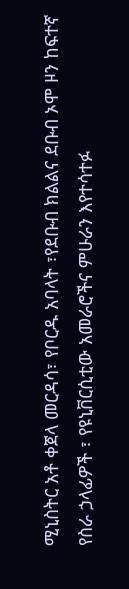ሚኒስትር አቶ ቀጀላ መርዳሳ፣ የቦርዱ አባላት ፣የደቡብ ክልልና ደቡብ ኦሞ ዞን ከፍተኛ የስራ ኃላፊዎች ፣ የዩኒቨርሲቲው አመራሮችና ምሁራን እየተሳተፉ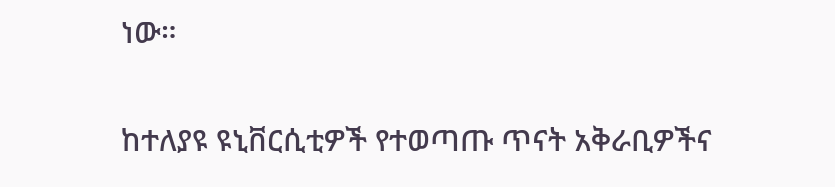ነው።

ከተለያዩ ዩኒቨርሲቲዎች የተወጣጡ ጥናት አቅራቢዎችና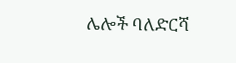ሌሎች ባለድርሻ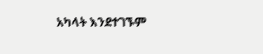አካላት እንደተገኙም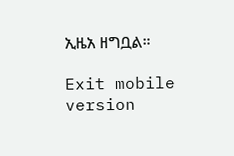ኢዜአ ዘግቧል።

Exit mobile version